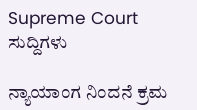Supreme Court
ಸುದ್ದಿಗಳು

ನ್ಯಾಯಾಂಗ ನಿಂದನೆ ಕ್ರಮ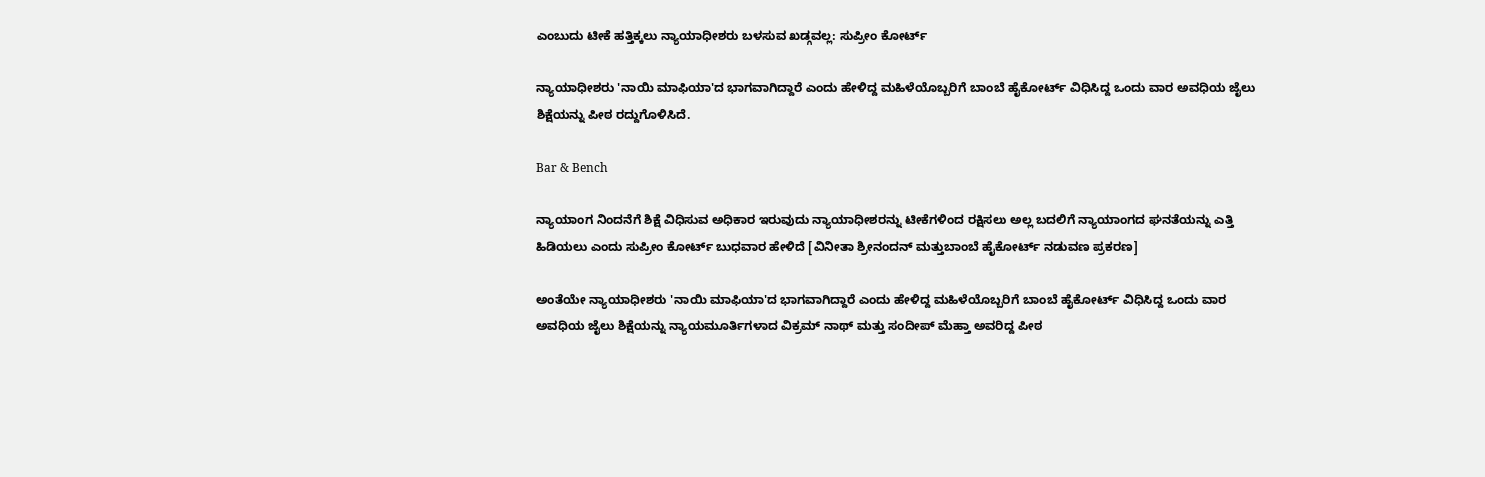ಎಂಬುದು ಟೀಕೆ ಹತ್ತಿಕ್ಕಲು ನ್ಯಾಯಾಧೀಶರು ಬಳಸುವ ಖಡ್ಗವಲ್ಲ: ಸುಪ್ರೀಂ ಕೋರ್ಟ್‌

ನ್ಯಾಯಾಧೀಶರು 'ನಾಯಿ ಮಾಫಿಯಾ'ದ ಭಾಗವಾಗಿದ್ದಾರೆ ಎಂದು ಹೇಳಿದ್ದ ಮಹಿಳೆಯೊಬ್ಬರಿಗೆ ಬಾಂಬೆ ಹೈಕೋರ್ಟ್ ವಿಧಿಸಿದ್ದ ಒಂದು ವಾರ ಅವಧಿಯ ಜೈಲು ಶಿಕ್ಷೆಯನ್ನು ಪೀಠ ರದ್ದುಗೊಳಿಸಿದೆ.

Bar & Bench

ನ್ಯಾಯಾಂಗ ನಿಂದನೆಗೆ ಶಿಕ್ಷೆ ವಿಧಿಸುವ ಅಧಿಕಾರ ಇರುವುದು ನ್ಯಾಯಾಧೀಶರನ್ನು ಟೀಕೆಗಳಿಂದ ರಕ್ಷಿಸಲು ಅಲ್ಲ ಬದಲಿಗೆ ನ್ಯಾಯಾಂಗದ ಘನತೆಯನ್ನು ಎತ್ತಿ ಹಿಡಿಯಲು ಎಂದು ಸುಪ್ರೀಂ ಕೋರ್ಟ್‌ ಬುಧವಾರ ಹೇಳಿದೆ [ವಿನೀತಾ ಶ್ರೀನಂದನ್ ಮತ್ತುಬಾಂಬೆ ಹೈಕೋರ್ಟ್‌ ನಡುವಣ ಪ್ರಕರಣ]

ಅಂತೆಯೇ ನ್ಯಾಯಾಧೀಶರು 'ನಾಯಿ ಮಾಫಿಯಾ'ದ ಭಾಗವಾಗಿದ್ದಾರೆ ಎಂದು ಹೇಳಿದ್ದ ಮಹಿಳೆಯೊಬ್ಬರಿಗೆ ಬಾಂಬೆ ಹೈಕೋರ್ಟ್ ವಿಧಿಸಿದ್ದ ಒಂದು ವಾರ ಅವಧಿಯ ಜೈಲು ಶಿಕ್ಷೆಯನ್ನು ನ್ಯಾಯಮೂರ್ತಿಗಳಾದ ವಿಕ್ರಮ್ ನಾಥ್ ಮತ್ತು ಸಂದೀಪ್ ಮೆಹ್ತಾ ಅವರಿದ್ದ ಪೀಠ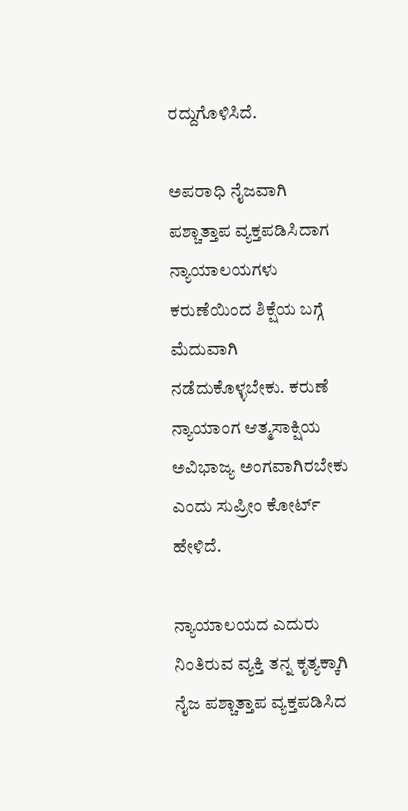ರದ್ದುಗೊಳಿಸಿದೆ.

ಅಪರಾಧಿ ನೈಜವಾಗಿ ಪಶ್ಚಾತ್ತಾಪ ವ್ಯಕ್ತಪಡಿಸಿದಾಗ ನ್ಯಾಯಾಲಯಗಳು ಕರುಣೆಯಿಂದ ಶಿಕ್ಷೆಯ ಬಗ್ಗೆ ಮೆದುವಾಗಿ ನಡೆದುಕೊಳ್ಳಬೇಕು. ಕರುಣೆ ನ್ಯಾಯಾಂಗ ಆತ್ಮಸಾಕ್ಷಿಯ ಅವಿಭಾಜ್ಯ ಅಂಗವಾಗಿರಬೇಕು ಎಂದು ಸುಪ್ರೀಂ ಕೋರ್ಟ್‌ ಹೇಳಿದೆ.

ನ್ಯಾಯಾಲಯದ ಎದುರು ನಿಂತಿರುವ ವ್ಯಕ್ತಿ ತನ್ನ ಕೃತ್ಯಕ್ಕಾಗಿ ನೈಜ ಪಶ್ಚಾತ್ತಾಪ ವ್ಯಕ್ತಪಡಿಸಿದ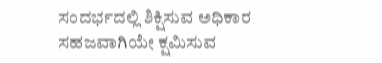ಸಂದರ್ಭದಲ್ಲಿ ಶಿಕ್ಷಿಸುವ ಅಧಿಕಾರ ಸಹಜವಾಗಿಯೇ ಕ್ಷಮಿಸುವ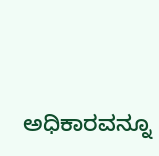ಅಧಿಕಾರವನ್ನೂ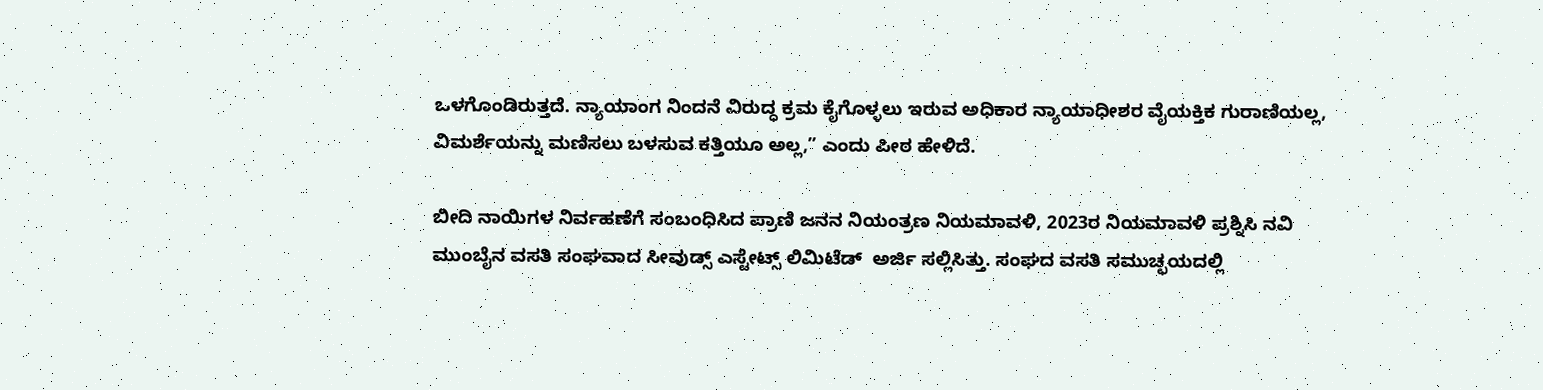ಒಳಗೊಂಡಿರುತ್ತದೆ. ನ್ಯಾಯಾಂಗ ನಿಂದನೆ ವಿರುದ್ಧ ಕ್ರಮ ಕೈಗೊಳ್ಳಲು ಇರುವ ಅಧಿಕಾರ ನ್ಯಾಯಾಧೀಶರ ವೈಯಕ್ತಿಕ ಗುರಾಣಿಯಲ್ಲ, ವಿಮರ್ಶೆಯನ್ನು ಮಣಿಸಲು ಬಳಸುವ ಕತ್ತಿಯೂ ಅಲ್ಲ,” ಎಂದು ಪೀಠ ಹೇಳಿದೆ.

ಬೀದಿ ನಾಯಿಗಳ ನಿರ್ವಹಣೆಗೆ ಸಂಬಂಧಿಸಿದ ಪ್ರಾಣಿ ಜನನ ನಿಯಂತ್ರಣ ನಿಯಮಾವಳಿ, 2023ರ ನಿಯಮಾವಳಿ ಪ್ರಶ್ನಿಸಿ ನವಿ ಮುಂಬೈನ ವಸತಿ ಸಂಘವಾದ ಸೀವುಡ್ಸ್ ಎಸ್ಟೇಟ್ಸ್ ಲಿಮಿಟೆಡ್  ಅರ್ಜಿ ಸಲ್ಲಿಸಿತ್ತು. ಸಂಘದ ವಸತಿ ಸಮುಚ್ಛಯದಲ್ಲಿ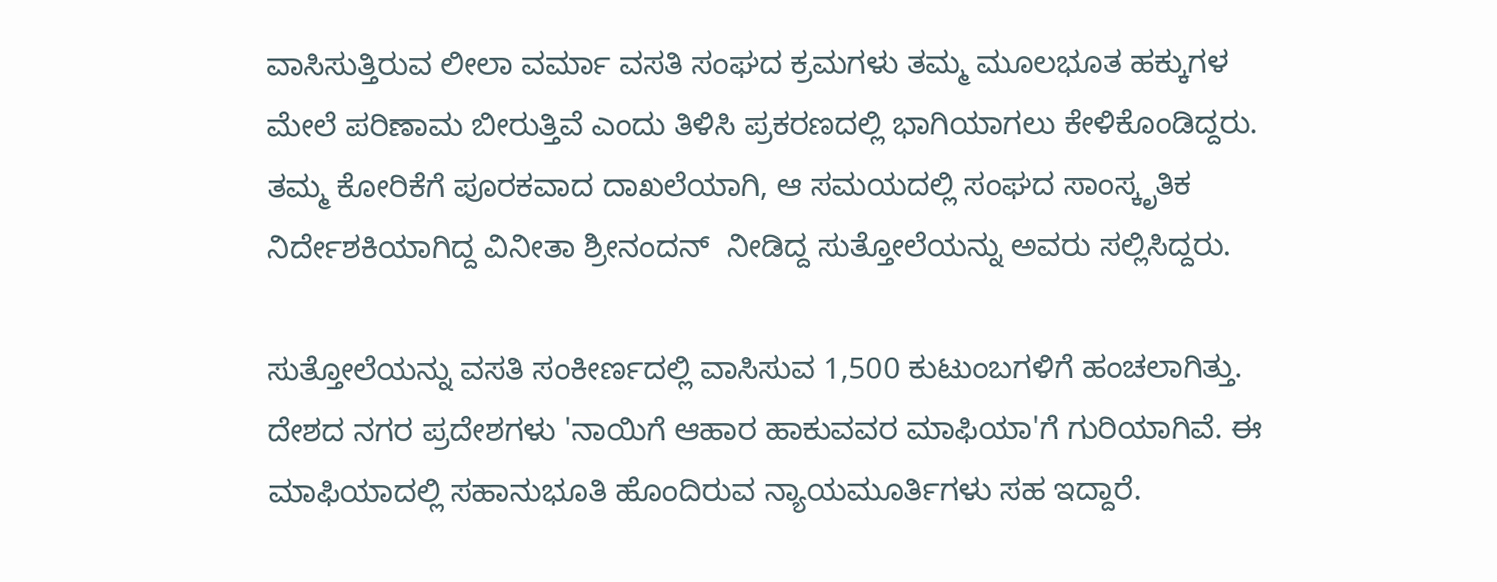ವಾಸಿಸುತ್ತಿರುವ ಲೀಲಾ ವರ್ಮಾ ವಸತಿ ಸಂಘದ ಕ್ರಮಗಳು ತಮ್ಮ ಮೂಲಭೂತ ಹಕ್ಕುಗಳ ಮೇಲೆ ಪರಿಣಾಮ ಬೀರುತ್ತಿವೆ ಎಂದು ತಿಳಿಸಿ ಪ್ರಕರಣದಲ್ಲಿ ಭಾಗಿಯಾಗಲು ಕೇಳಿಕೊಂಡಿದ್ದರು. ತಮ್ಮ ಕೋರಿಕೆಗೆ ಪೂರಕವಾದ ದಾಖಲೆಯಾಗಿ, ಆ ಸಮಯದಲ್ಲಿ ಸಂಘದ ಸಾಂಸ್ಕೃತಿಕ ನಿರ್ದೇಶಕಿಯಾಗಿದ್ದ ವಿನೀತಾ ಶ್ರೀನಂದನ್  ನೀಡಿದ್ದ ಸುತ್ತೋಲೆಯನ್ನು ಅವರು ಸಲ್ಲಿಸಿದ್ದರು.

ಸುತ್ತೋಲೆಯನ್ನು ವಸತಿ ಸಂಕೀರ್ಣದಲ್ಲಿ ವಾಸಿಸುವ 1,500 ಕುಟುಂಬಗಳಿಗೆ ಹಂಚಲಾಗಿತ್ತು. ದೇಶದ ನಗರ ಪ್ರದೇಶಗಳು 'ನಾಯಿಗೆ ಆಹಾರ ಹಾಕುವವರ ಮಾಫಿಯಾ'ಗೆ ಗುರಿಯಾಗಿವೆ. ಈ ಮಾಫಿಯಾದಲ್ಲಿ ಸಹಾನುಭೂತಿ ಹೊಂದಿರುವ ನ್ಯಾಯಮೂರ್ತಿಗಳು ಸಹ ಇದ್ದಾರೆ.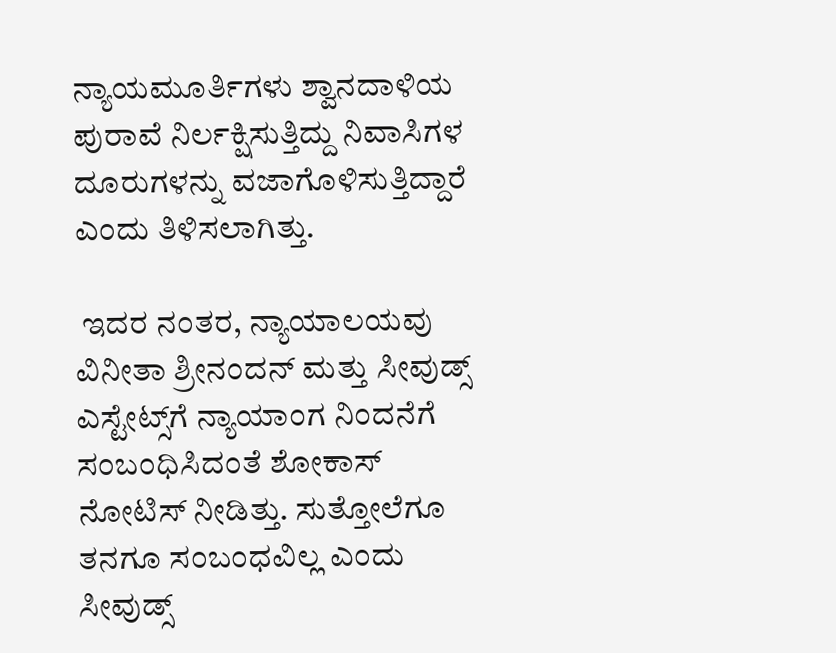ನ್ಯಾಯಮೂರ್ತಿಗಳು ಶ್ವಾನದಾಳಿಯ ಪುರಾವೆ ನಿರ್ಲಕ್ಷಿಸುತ್ತಿದ್ದು ನಿವಾಸಿಗಳ ದೂರುಗಳನ್ನು ವಜಾಗೊಳಿಸುತ್ತಿದ್ದಾರೆ ಎಂದು ತಿಳಿಸಲಾಗಿತ್ತು.

 ಇದರ ನಂತರ, ನ್ಯಾಯಾಲಯವು ವಿನೀತಾ ಶ್ರೀನಂದನ್ ಮತ್ತು ಸೀವುಡ್ಸ್ ಎಸ್ಟೇಟ್ಸ್‌ಗೆ ನ್ಯಾಯಾಂಗ ನಿಂದನೆಗೆ ಸಂಬಂಧಿಸಿದಂತೆ ಶೋಕಾಸ್‌ ನೋಟಿಸ್‌ ನೀಡಿತ್ತು. ಸುತ್ತೋಲೆಗೂ ತನಗೂ ಸಂಬಂಧವಿಲ್ಲ ಎಂದು ಸೀವುಡ್ಸ್‌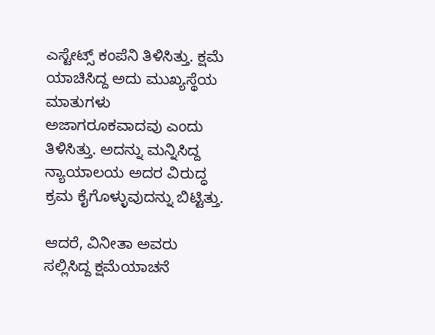ಎಸ್ಟೇಟ್ಸ್‌ ಕಂಪೆನಿ ತಿಳಿಸಿತ್ತು. ಕ್ಷಮೆ ಯಾಚಿಸಿದ್ದ ಅದು ಮುಖ್ಯಸ್ಥೆಯ ಮಾತುಗಳು ಅಜಾಗರೂಕವಾದವು ಎಂದು ತಿಳಿಸಿತ್ತು. ಅದನ್ನು ಮನ್ನಿಸಿದ್ದ ನ್ಯಾಯಾಲಯ ಅದರ ವಿರುದ್ಧ ಕ್ರಮ ಕೈಗೊಳ್ಳುವುದನ್ನು ಬಿಟ್ಟಿತ್ತು.

ಆದರೆ, ವಿನೀತಾ ಅವರು ಸಲ್ಲಿಸಿದ್ದ ಕ್ಷಮೆಯಾಚನೆ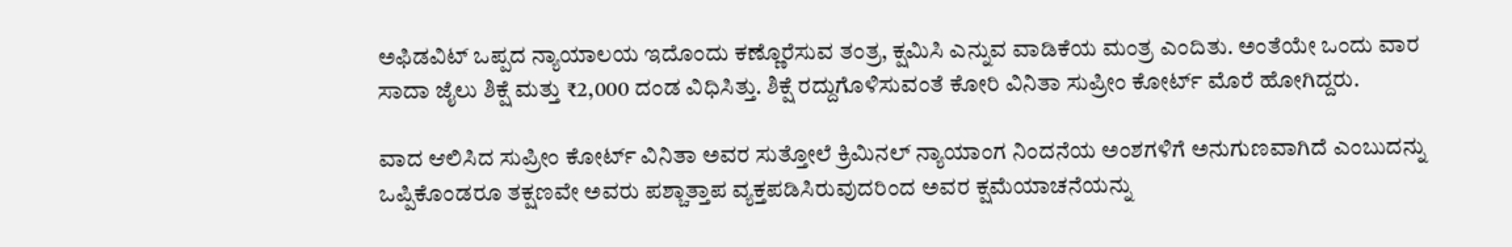ಅಫಿಡವಿಟ್‌ ಒಪ್ಪದ ನ್ಯಾಯಾಲಯ ಇದೊಂದು ಕಣ್ಣೊರೆಸುವ ತಂತ್ರ, ಕ್ಷಮಿಸಿ ಎನ್ನುವ ವಾಡಿಕೆಯ ಮಂತ್ರ ಎಂದಿತು. ಅಂತೆಯೇ ಒಂದು ವಾರ ಸಾದಾ ಜೈಲು ಶಿಕ್ಷೆ ಮತ್ತು ₹2,000 ದಂಡ ವಿಧಿಸಿತ್ತು. ಶಿಕ್ಷೆ ರದ್ದುಗೊಳಿಸುವಂತೆ ಕೋರಿ ವಿನಿತಾ ಸುಪ್ರೀಂ ಕೋರ್ಟ್‌ ಮೊರೆ ಹೋಗಿದ್ದರು.

ವಾದ ಆಲಿಸಿದ ಸುಪ್ರೀಂ ಕೋರ್ಟ್‌ ವಿನಿತಾ ಅವರ ಸುತ್ತೋಲೆ ಕ್ರಿಮಿನಲ್‌ ನ್ಯಾಯಾಂಗ ನಿಂದನೆಯ ಅಂಶಗಳಿಗೆ ಅನುಗುಣವಾಗಿದೆ ಎಂಬುದನ್ನು ಒಪ್ಪಿಕೊಂಡರೂ ತಕ್ಷಣವೇ ಅವರು ಪಶ್ಚಾತ್ತಾಪ ವ್ಯಕ್ತಪಡಿಸಿರುವುದರಿಂದ ಅವರ ಕ್ಷಮೆಯಾಚನೆಯನ್ನು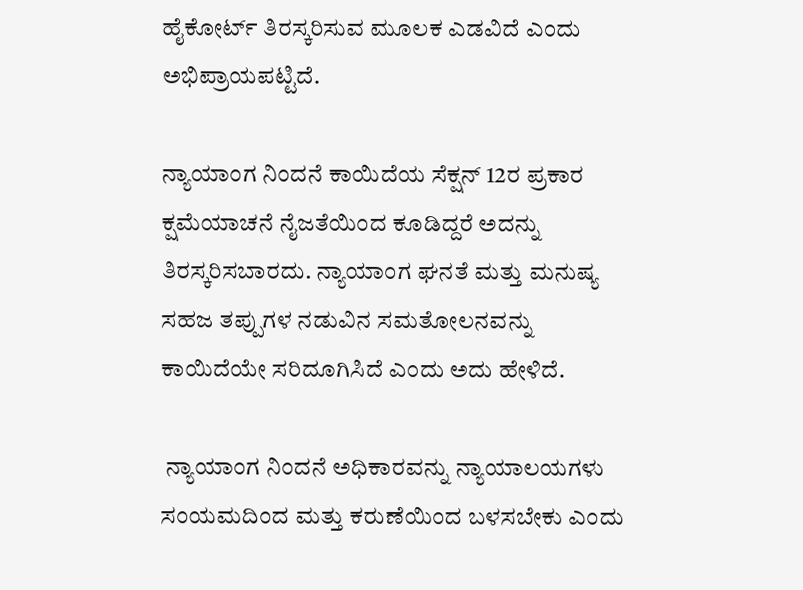ಹೈಕೋರ್ಟ್‌ ತಿರಸ್ಕರಿಸುವ ಮೂಲಕ ಎಡವಿದೆ ಎಂದು ಅಭಿಪ್ರಾಯಪಟ್ಟಿದೆ.

ನ್ಯಾಯಾಂಗ ನಿಂದನೆ ಕಾಯಿದೆಯ ಸೆಕ್ಷನ್‌ 12ರ ಪ್ರಕಾರ ಕ್ಷಮೆಯಾಚನೆ ನೈಜತೆಯಿಂದ ಕೂಡಿದ್ದರೆ ಅದನ್ನು ತಿರಸ್ಕರಿಸಬಾರದು. ನ್ಯಾಯಾಂಗ ಘನತೆ ಮತ್ತು ಮನುಷ್ಯ ಸಹಜ ತಪ್ಪುಗಳ ನಡುವಿನ ಸಮತೋಲನವನ್ನು ಕಾಯಿದೆಯೇ ಸರಿದೂಗಿಸಿದೆ ಎಂದು ಅದು ಹೇಳಿದೆ.

 ನ್ಯಾಯಾಂಗ ನಿಂದನೆ ಅಧಿಕಾರವನ್ನು ನ್ಯಾಯಾಲಯಗಳು ಸಂಯಮದಿಂದ ಮತ್ತು ಕರುಣೆಯಿಂದ ಬಳಸಬೇಕು ಎಂದು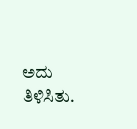ಅದು ತಿಳಿಸಿತು.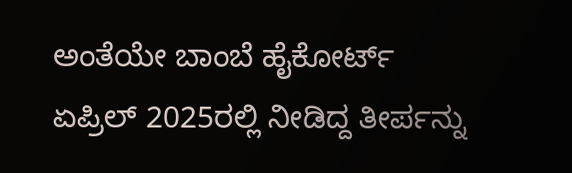ಅಂತೆಯೇ ಬಾಂಬೆ ಹೈಕೋರ್ಟ್‌ ಏಪ್ರಿಲ್ 2025ರಲ್ಲಿ ನೀಡಿದ್ದ ತೀರ್ಪನ್ನು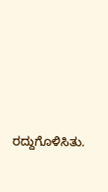ರದ್ದುಗೊಳಿಸಿತು.